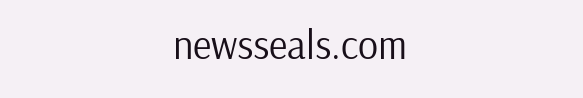newsseals.com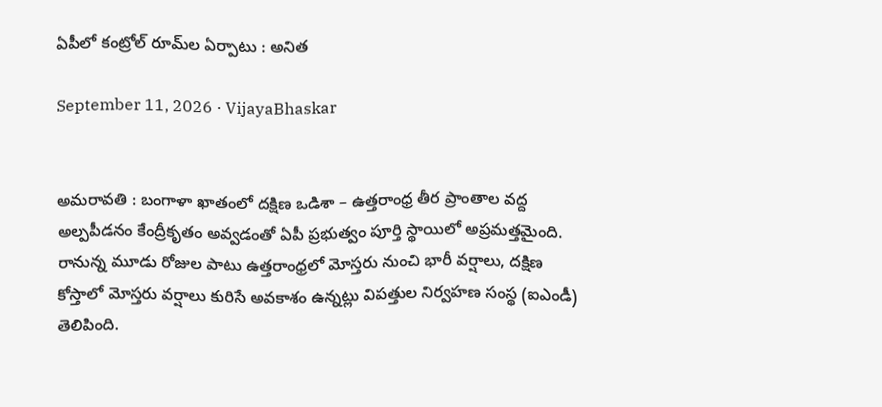ఏపీలో కంట్రోల్ రూమ్‌ల ఏర్పాటు : అనిత

September 11, 2026 · VijayaBhaskar


అమ‌రావ‌తి : బంగాళా ఖాతంలో దక్షిణ ఒడిశా – ఉత్తరాంధ్ర తీర ప్రాంతాల వద్ద అల్పపీడనం కేంద్రీకృతం అవ్వడంతో ఏపీ ప్రభుత్వం పూర్తి స్థాయిలో అప్రమత్తమైంది. రానున్న మూడు రోజుల పాటు ఉత్తరాంధ్రలో మోస్తరు నుంచి భారీ వర్షాలు, దక్షిణ కోస్తాలో మోస్తరు వర్షాలు కురిసే అవకాశం ఉన్నట్లు విపత్తుల నిర్వహణ సంస్థ (ఐఎండీ) తెలిపింది.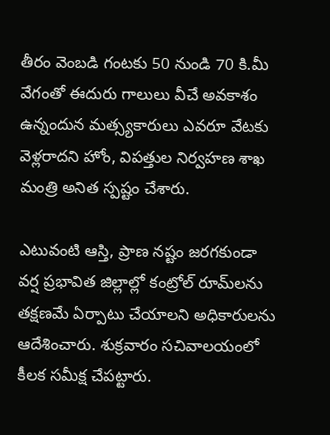తీరం వెంబడి గంటకు 50 నుండి 70 కి.మీ వేగంతో ఈదురు గాలులు వీచే అవకాశం ఉన్నందున మత్స్యకారులు ఎవరూ వేటకు వెళ్లరాదని హోం, విపత్తుల నిర్వహణ శాఖ మంత్రి అనిత స్పష్టం చేశారు.

ఎటువంటి ఆస్తి, ప్రాణ నష్టం జరగకుండా వర్ష ప్రభావిత జిల్లాల్లో కంట్రోల్ రూమ్‌లను తక్షణమే ఏర్పాటు చేయాలని అధికారులను ఆదేశించారు. శుక్ర‌వారం స‌చివాల‌యంలో కీల‌క స‌మీక్ష చేప‌ట్టారు.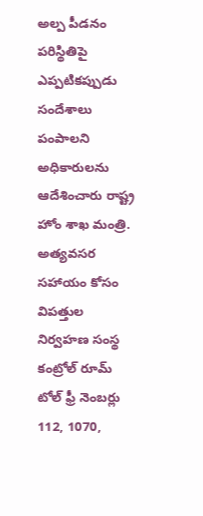అల్ప పీడ‌నం పరిస్థితిపై ఎప్పటిక‌ప్పుడు సందేశాలు పంపాలని అధికారులను ఆదేశించారు రాష్ట్ర హోం శాఖ మంత్రి. అత్యవసర సహాయం కోసం విపత్తుల నిర్వహణ సంస్థ కంట్రోల్ రూమ్ టోల్ ఫ్రీ నెంబర్లు 112, 1070,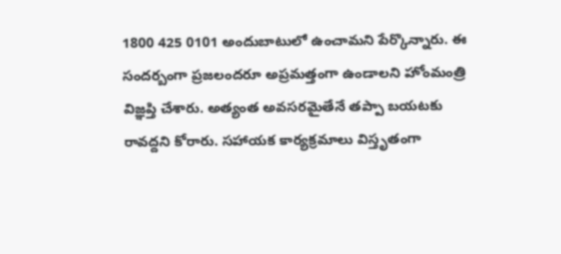1800 425 0101 అందుబాటులో ఉంచామని పేర్కొన్నారు. ఈ సంద‌ర్బంగా ప్రజలందరూ అప్రమత్తంగా ఉండాలని హోంమంత్రి విజ్ఞప్తి చేశారు. అత్యంత అవ‌స‌ర‌మైతేనే త‌ప్పా బ‌య‌ట‌కు రావ‌ద్ద‌ని కోరారు. స‌హాయ‌క కార్య‌క్ర‌మాలు విస్తృతంగా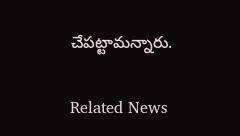చేప‌ట్టామ‌న్నారు.

Related News